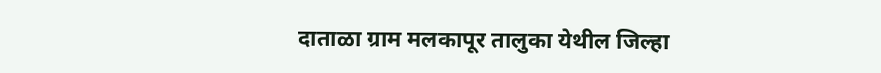दाताळा ग्राम मलकापूर तालुका येथील जिल्हा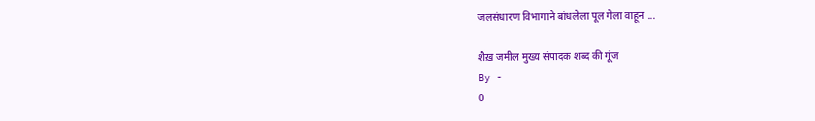जलसंधारण विभागाने बांधलेला पूल गेला वाहून ...

शैख़ जमील मुख्य संपादक शब्द की गूंज
By -
0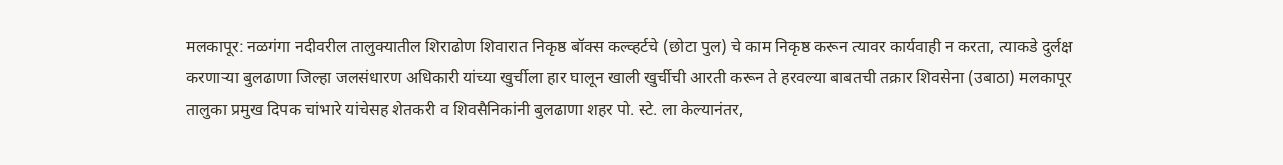मलकापूर: नळगंगा नदीवरील तालुक्यातील शिराढोण शिवारात निकृष्ठ बॉक्स कल्व्हर्टचे (छोटा पुल) चे काम निकृष्ठ करून त्यावर कार्यवाही न करता, त्याकडे दुर्लक्ष करणाऱ्या बुलढाणा जिल्हा जलसंधारण अधिकारी यांच्या खुर्चीला हार घालून खाली खुर्चीची आरती करून ते हरवल्या बाबतची तक्रार शिवसेना (उबाठा) मलकापूर तालुका प्रमुख दिपक चांभारे यांचेसह शेतकरी व शिवसैनिकांनी बुलढाणा शहर पो. स्टे. ला केल्यानंतर,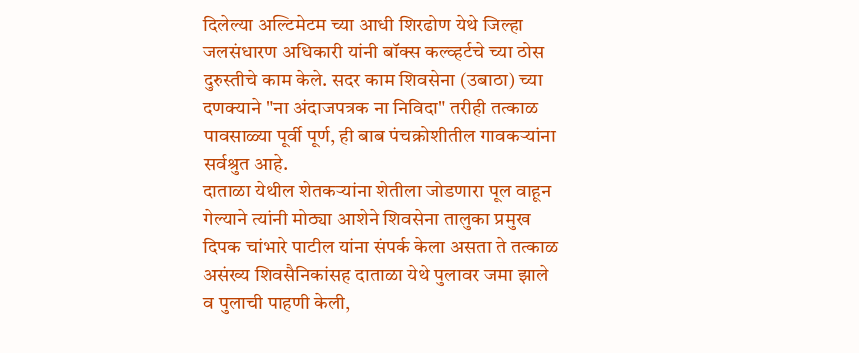दिलेल्या अल्टिमेटम च्या आधी शिरढोण येथे जिल्हा जलसंधारण अधिकारी यांनी बॉक्स कल्व्हर्टचे च्या ठोस दुरुस्तीचे काम केले. सदर काम शिवसेना (उबाठा) च्या दणक्याने "ना अंदाजपत्रक ना निविदा" तरीही तत्काळ पावसाळ्या पूर्वी पूर्ण, ही बाब पंचक्रोशीतील गावकऱ्यांना सर्वश्रुत आहे.
दाताळा येथील शेतकऱ्यांना शेतीला जोडणारा पूल वाहून गेल्याने त्यांनी मोठ्या आशेने शिवसेना तालुका प्रमुख दिपक चांभारे पाटील यांना संपर्क केला असता ते तत्काळ असंख्य शिवसैनिकांसह दाताळा येथे पुलावर जमा झाले व पुलाची पाहणी केली,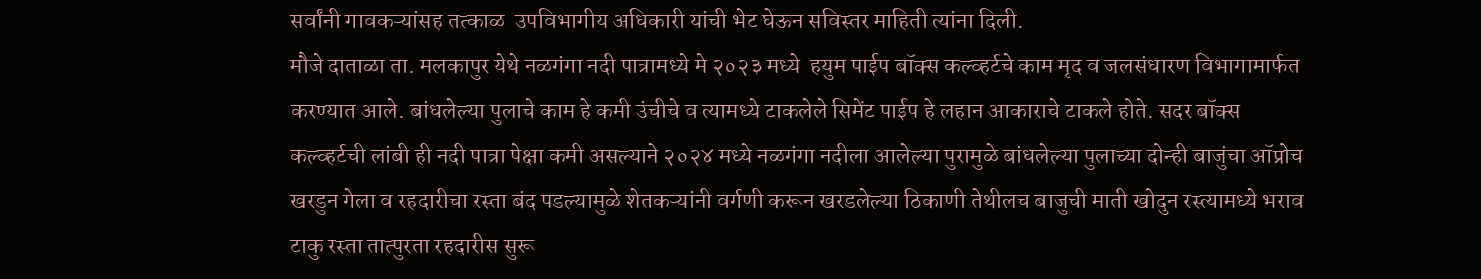सर्वांनी गावकऱ्यांसह तत्काळ  उपविभागीय अधिकारी यांची भेट घेऊन सविस्तर माहिती त्यांना दिली.
मौजे दाताळा ता. मलकापुर येथे नळगंगा नदी पात्रामध्ये मे २०२३ मध्ये  हयुम पाईप बॉक्स कल्व्हर्टचे काम मृद व जलसंधारण विभागामार्फत करण्यात आले. बांधलेल्या पुलाचे काम हे कमी उंचीचे व त्यामध्ये टाकलेले सिमेंट पाईप हे लहान आकाराचे टाकले होते. सदर बॉक्स कल्व्हर्टची लांबी ही नदी पात्रा पेक्षा कमी असल्याने २०२४ मध्ये नळगंगा नदीला आलेल्या पुरामुळे बांधलेल्या पुलाच्या दोन्ही बाजुंचा ऑप्रोच खरडुन गेला व रहदारीचा रस्ता बंद पडल्यामुळे शेतकऱ्यांनी वर्गणी करून खरडलेल्या ठिकाणी तेथीलच बाजुची माती खोदुन रस्त्यामध्ये भराव टाकु रस्ता तात्पुरता रहदारीस सुरू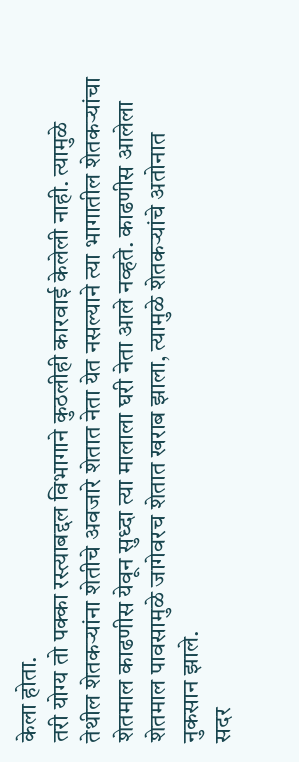केला होता.
तरी योग्य तो पक्का रस्त्याबद्दल विभागाने कुठलीही कारवाई केलेली नाही. त्यामुळे तेथील शेतकर्‍यांना शेतीचे अवजारे शेतात नेता येत नसल्याने त्या भागातील शेतकऱ्यांचा शेतमाल काढणीस येवून सुध्दा त्या मालाला घरी नेता आले नव्हते. काढणीस आलेला शेतमाल पावसामुळे जागेवरच शेतात खराब झाला, त्यामुळे शेतकऱ्यांचे अतोनात नुकसान झाले.
सदर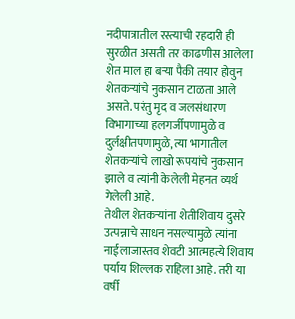नदीपात्रातील रस्त्याची रहदारी ही सुरळीत असती तर काढणीस आलेला शेत माल हा बऱ्या पैकी तयार होवुन शेतकऱ्यांचे नुकसान टाळता आले असते. परंतु मृद व जलसंधारण विभागाच्या हलगर्जीपणामुळे व दुर्लक्षीतपणामुळे, त्या भागातील शेतकऱ्यांचे लाखो रूपयांचे नुकसान झाले व त्यांनी केलेली मेहनत व्यर्थ गेलेली आहे.
तेथील शेतकऱ्यांना शेतीशिवाय दुसरे उत्पन्नाचे साधन नसल्यामुळे त्यांना नाईलाजास्तव शेवटी आत्महत्ये शिवाय पर्याय शिल्लक राहिला आहे. तरी या वर्षी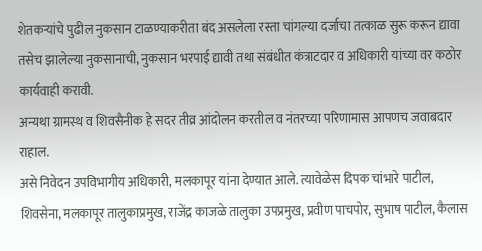शेतकऱ्यांचे पुढील नुकसान टाळण्याकरीता बंद असलेला रस्ता चांगल्या दर्जाचा तत्काळ सुरू करून द्यावा तसेच झालेल्या नुकसानाची, नुकसान भरपाई द्यावी तथा संबंधीत कंत्राटदार व अधिकारी यांच्या वर कठोर कार्यवाही करावी.
अन्यथा ग्रामस्थ व शिवसैनीक हे सदर तीव्र आंदोलन करतील व नंतरच्या परिणामास आपणच जवाबदार राहाल.
असे निवेदन उपविभागीय अधिकारी, मलकापूर यांना देण्यात आले. त्यावेळेस दिपक चांभारे पाटील,
शिवसेना, मलकापूर तालुकाप्रमुख, राजेंद्र काजळे तालुका उपप्रमुख, प्रवीण पाचपोर, सुभाष पाटील, कैलास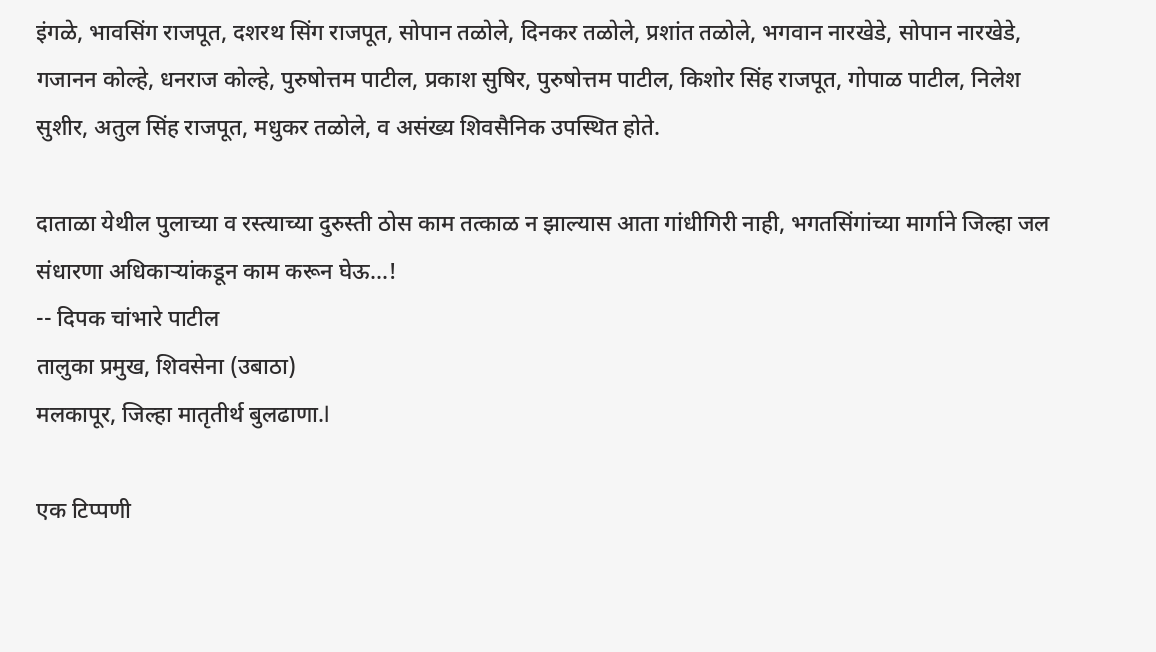इंगळे, भावसिंग राजपूत, दशरथ सिंग राजपूत, सोपान तळोले, दिनकर तळोले, प्रशांत तळोले, भगवान नारखेडे, सोपान नारखेडे, गजानन कोल्हे, धनराज कोल्हे, पुरुषोत्तम पाटील, प्रकाश सुषिर, पुरुषोत्तम पाटील, किशोर सिंह राजपूत, गोपाळ पाटील, निलेश सुशीर, अतुल सिंह राजपूत, मधुकर तळोले, व असंख्य शिवसैनिक उपस्थित होते.

दाताळा येथील पुलाच्या व रस्त्याच्या दुरुस्ती ठोस काम तत्काळ न झाल्यास आता गांधीगिरी नाही, भगतसिंगांच्या मार्गाने जिल्हा जल संधारणा अधिकाऱ्यांकडून काम करून घेऊ...!
-- दिपक चांभारे पाटील
तालुका प्रमुख, शिवसेना (उबाठा)
मलकापूर, जिल्हा मातृतीर्थ बुलढाणा.l

एक टिप्पणी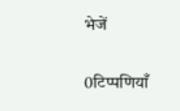भेजें

0टिप्पणियाँ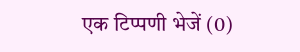एक टिप्पणी भेजें (0)